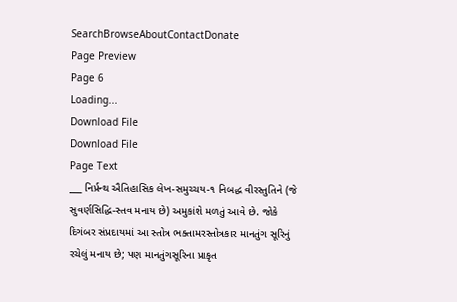SearchBrowseAboutContactDonate
Page Preview
Page 6
Loading...
Download File
Download File
Page Text
___ નિર્પ્રન્થ ઐતિહાસિક લેખ-સમુચ્ચય-૧ નિબદ્ધ વીરસ્તુતિને (જે સુવર્ણસિદ્ધિ-સ્તવ મનાય છે) અમુકાંશે મળતું આવે છે. જોકે દિગંબર સંપ્રદાયમાં આ સ્તોત્ર ભક્તામરસ્તોત્રકાર માનતુંગ સૂરિનું રચેલું મનાય છે; પણ માનતુંગસૂરિના પ્રાકૃત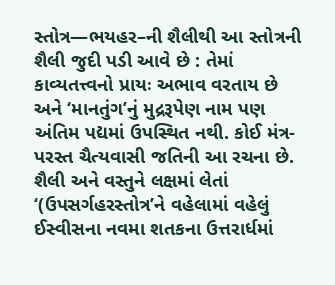સ્તોત્ર—ભયહર–ની શૈલીથી આ સ્તોત્રની શૈલી જુદી પડી આવે છે : તેમાં કાવ્યતત્ત્વનો પ્રાયઃ અભાવ વરતાય છે અને ‘માનતુંગ’નું મુદ્રરૂપેણ નામ પણ અંતિમ પદ્યમાં ઉપસ્થિત નથી. કોઈ મંત્ર-પરસ્ત ચૈત્યવાસી જતિની આ રચના છે. શૈલી અને વસ્તુને લક્ષમાં લેતાં ‘(ઉપસર્ગહરસ્તોત્ર’ને વહેલામાં વહેલું ઈસ્વીસના નવમા શતકના ઉત્તરાર્ધમાં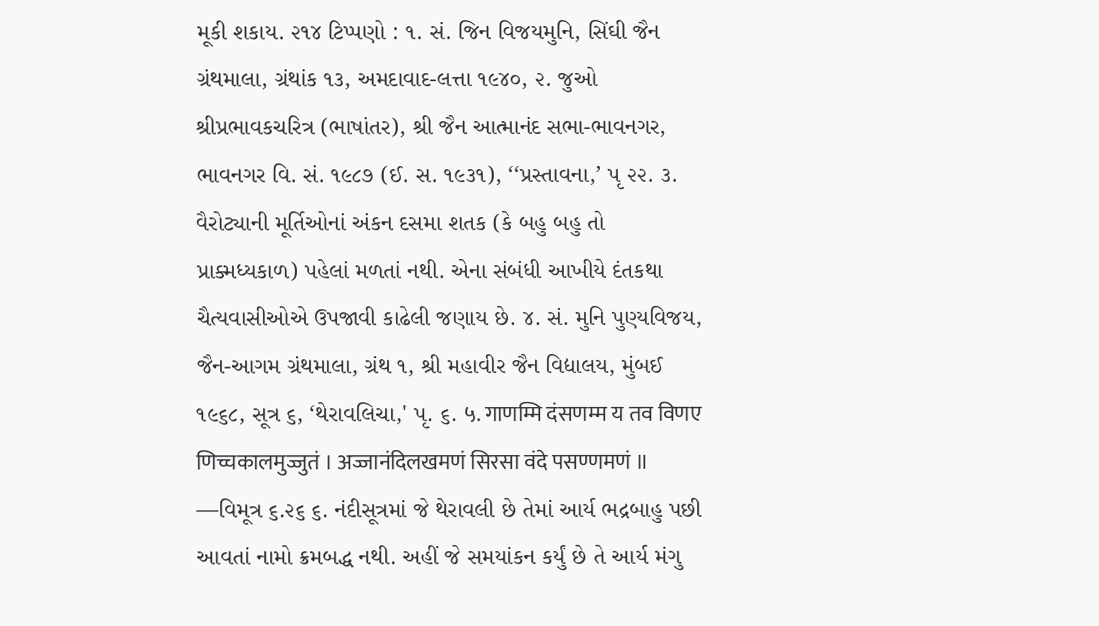મૂકી શકાય. ૨૧૪ ટિપ્પણો : ૧. સં. જિન વિજયમુનિ, સિંઘી જૈન ગ્રંથમાલા, ગ્રંથાંક ૧૩, અમદાવાદ-લત્તા ૧૯૪૦, ૨. જુઓ શ્રીપ્રભાવકચરિત્ર (ભાષાંતર), શ્રી જૈન આત્માનંદ સભા-ભાવનગર, ભાવનગર વિ. સં. ૧૯૮૭ (ઈ. સ. ૧૯૩૧), ‘‘પ્રસ્તાવના,’ પૃ ૨૨. ૩. વૈરોટ્યાની મૂર્તિઓનાં અંકન દસમા શતક (કે બહુ બહુ તો પ્રાક્મધ્યકાળ) પહેલાં મળતાં નથી. એના સંબંધી આખીયે દંતકથા ચૈત્યવાસીઓએ ઉપજાવી કાઢેલી જણાય છે. ૪. સં. મુનિ પુણ્યવિજય, જૈન-આગમ ગ્રંથમાલા, ગ્રંથ ૧, શ્રી મહાવીર જૈન વિદ્યાલય, મુંબઈ ૧૯૬૮, સૂત્ર ૬, ‘થેરાવલિચા,' પૃ. ૬. ५. गाणम्मि दंसणम्म य तव विणए णिच्चकालमुज्जुतं । अज्जानंदिलखमणं सिरसा वंदे पसण्णमणं ॥ —વિમૂત્ર ૬.૨૬ ૬. નંદીસૂત્રમાં જે થેરાવલી છે તેમાં આર્ય ભદ્રબાહુ પછી આવતાં નામો ક્રમબદ્ધ નથી. અહીં જે સમયાંકન કર્યું છે તે આર્ય મંગુ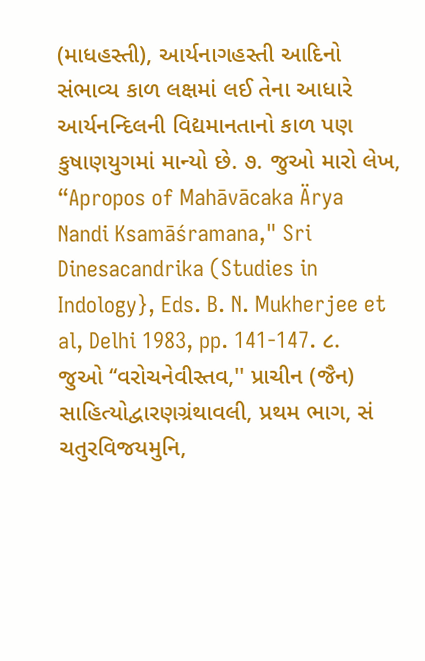(માધહસ્તી), આર્યનાગહસ્તી આદિનો સંભાવ્ય કાળ લક્ષમાં લઈ તેના આધારે આર્યનન્દિલની વિદ્યમાનતાનો કાળ પણ કુષાણયુગમાં માન્યો છે. ૭. જુઓ મારો લેખ, “Apropos of Mahāvācaka Ärya Nandi Ksamāśramana," Sri Dinesacandrika (Studies in Indology}, Eds. B. N. Mukherjee et al, Delhi 1983, pp. 141-147. ૮. જુઓ ‘‘વરોચનેવીસ્તવ,'' પ્રાચીન (જૈન) સાહિત્યોદ્વારણગ્રંથાવલી, પ્રથમ ભાગ, સં ચતુરવિજયમુનિ,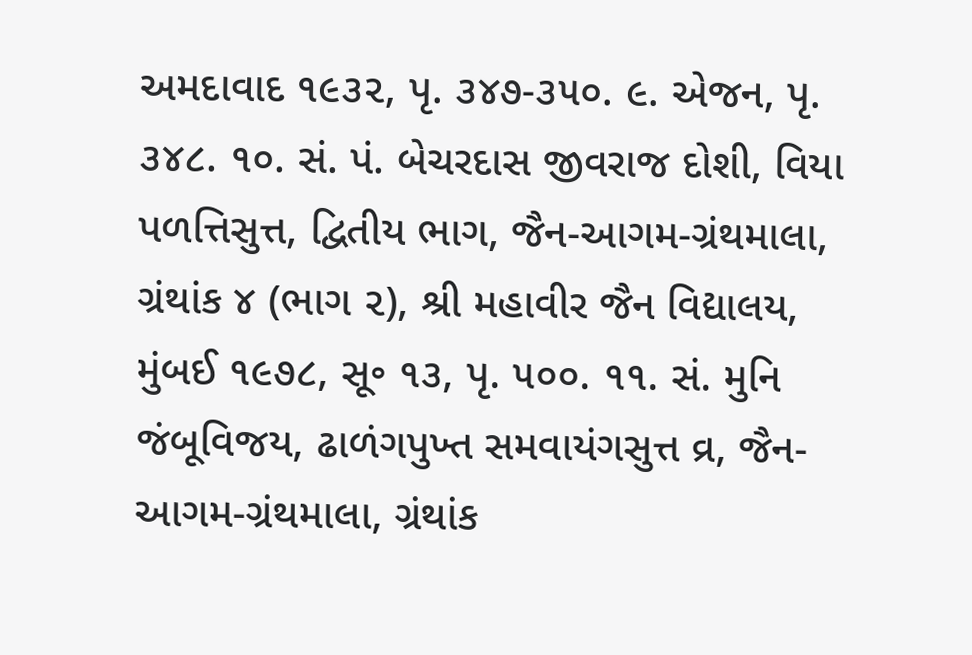અમદાવાદ ૧૯૩૨, પૃ. ૩૪૭-૩૫૦. ૯. એજન, પૃ. ૩૪૮. ૧૦. સં. પં. બેચરદાસ જીવરાજ દોશી, વિયા પળત્તિસુત્ત, દ્વિતીય ભાગ, જૈન-આગમ-ગ્રંથમાલા, ગ્રંથાંક ૪ (ભાગ ૨), શ્રી મહાવીર જૈન વિદ્યાલય, મુંબઈ ૧૯૭૮, સૂ૰ ૧૩, પૃ. ૫૦૦. ૧૧. સં. મુનિ જંબૂવિજય, ઢાળંગપુખ્ત સમવાયંગસુત્ત વ્ર, જૈન-આગમ-ગ્રંથમાલા, ગ્રંથાંક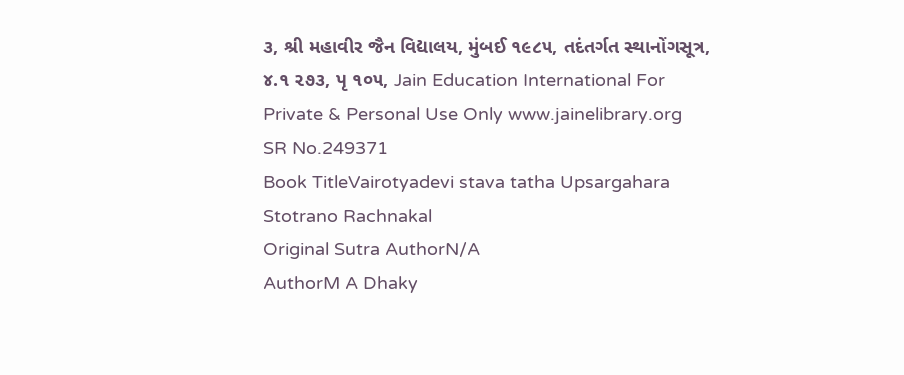૩, શ્રી મહાવીર જૈન વિદ્યાલય, મુંબઈ ૧૯૮૫, તદંતર્ગત સ્થાનોંગસૂત્ર, ૪.૧ ૨૭૩, પૃ ૧૦૫, Jain Education International For Private & Personal Use Only www.jainelibrary.org
SR No.249371
Book TitleVairotyadevi stava tatha Upsargahara Stotrano Rachnakal
Original Sutra AuthorN/A
AuthorM A Dhaky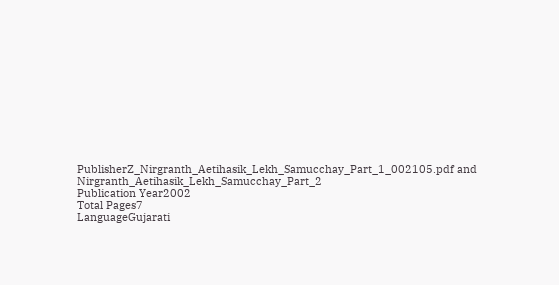PublisherZ_Nirgranth_Aetihasik_Lekh_Samucchay_Part_1_002105.pdf and Nirgranth_Aetihasik_Lekh_Samucchay_Part_2
Publication Year2002
Total Pages7
LanguageGujarati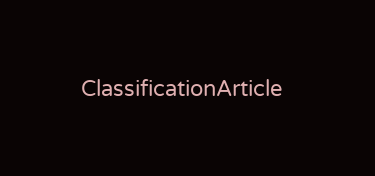ClassificationArticle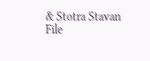& Stotra Stavan
File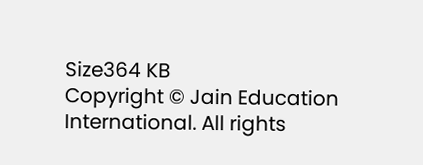Size364 KB
Copyright © Jain Education International. All rights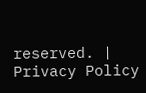reserved. | Privacy Policy